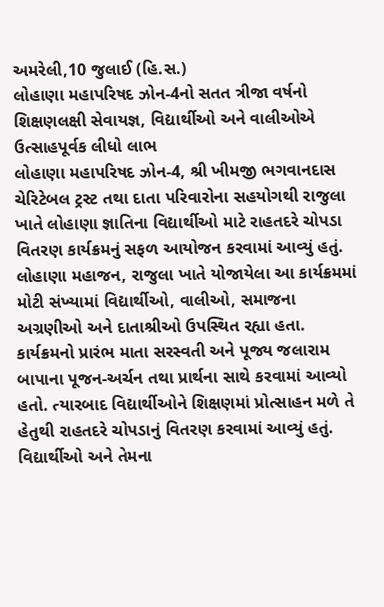અમરેલી,10 જુલાઈ (હિ.સ.)
લોહાણા મહાપરિષદ ઝોન-4નો સતત ત્રીજા વર્ષનો શિક્ષણલક્ષી સેવાયજ્ઞ, વિદ્યાર્થીઓ અને વાલીઓએ ઉત્સાહપૂર્વક લીધો લાભ
લોહાણા મહાપરિષદ ઝોન-4, શ્રી ખીમજી ભગવાનદાસ ચેરિટેબલ ટ્રસ્ટ તથા દાતા પરિવારોના સહયોગથી રાજુલા ખાતે લોહાણા જ્ઞાતિના વિદ્યાર્થીઓ માટે રાહતદરે ચોપડા વિતરણ કાર્યક્રમનું સફળ આયોજન કરવામાં આવ્યું હતું. લોહાણા મહાજન, રાજુલા ખાતે યોજાયેલા આ કાર્યક્રમમાં મોટી સંખ્યામાં વિદ્યાર્થીઓ, વાલીઓ, સમાજના અગ્રણીઓ અને દાતાશ્રીઓ ઉપસ્થિત રહ્યા હતા.
કાર્યક્રમનો પ્રારંભ માતા સરસ્વતી અને પૂજ્ય જલારામ બાપાના પૂજન-અર્ચન તથા પ્રાર્થના સાથે કરવામાં આવ્યો હતો. ત્યારબાદ વિદ્યાર્થીઓને શિક્ષણમાં પ્રોત્સાહન મળે તે હેતુથી રાહતદરે ચોપડાનું વિતરણ કરવામાં આવ્યું હતું. વિદ્યાર્થીઓ અને તેમના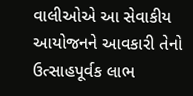વાલીઓએ આ સેવાકીય આયોજનને આવકારી તેનો ઉત્સાહપૂર્વક લાભ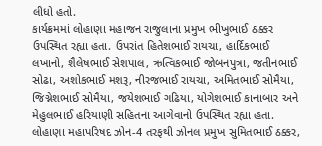લીધો હતો.
કાર્યક્રમમાં લોહાણા મહાજન રાજુલાના પ્રમુખ ભીખુભાઈ ઠક્કર ઉપસ્થિત રહ્યા હતા. ઉપરાંત હિતેશભાઈ રાયચા, હાર્દિકભાઈ લખાનો, શૈલેષભાઈ સેશપાલ, ઋત્વિકભાઈ જોબનપુત્રા, જતીનભાઈ સોઢા, અશોકભાઈ મશરૂ, નીરજભાઈ રાયચા, અમિતભાઈ સોમૈયા, જિગ્નેશભાઈ સોમૈયા, જયેશભાઈ ગઢિયા, યોગેશભાઈ કાનાબાર અને મેહુલભાઈ હરિયાણી સહિતના આગેવાનો ઉપસ્થિત રહ્યા હતા.
લોહાણા મહાપરિષદ ઝોન-4 તરફથી ઝોનલ પ્રમુખ સુમિતભાઈ ઠક્કર,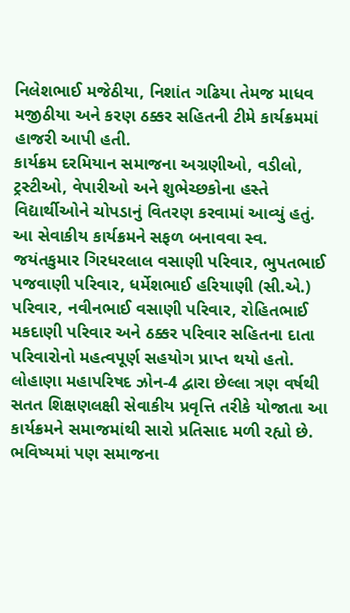નિલેશભાઈ મજેઠીયા, નિશાંત ગઢિયા તેમજ માધવ મજીઠીયા અને કરણ ઠક્કર સહિતની ટીમે કાર્યક્રમમાં હાજરી આપી હતી.
કાર્યક્રમ દરમિયાન સમાજના અગ્રણીઓ, વડીલો, ટ્રસ્ટીઓ, વેપારીઓ અને શુભેચ્છકોના હસ્તે વિદ્યાર્થીઓને ચોપડાનું વિતરણ કરવામાં આવ્યું હતું.
આ સેવાકીય કાર્યક્રમને સફળ બનાવવા સ્વ. જયંતકુમાર ગિરધરલાલ વસાણી પરિવાર, ભુપતભાઈ પજવાણી પરિવાર, ધર્મેશભાઈ હરિયાણી (સી.એ.) પરિવાર, નવીનભાઈ વસાણી પરિવાર, રોહિતભાઈ મકદાણી પરિવાર અને ઠક્કર પરિવાર સહિતના દાતા પરિવારોનો મહત્વપૂર્ણ સહયોગ પ્રાપ્ત થયો હતો.
લોહાણા મહાપરિષદ ઝોન-4 દ્વારા છેલ્લા ત્રણ વર્ષથી સતત શિક્ષણલક્ષી સેવાકીય પ્રવૃત્તિ તરીકે યોજાતા આ કાર્યક્રમને સમાજમાંથી સારો પ્રતિસાદ મળી રહ્યો છે. ભવિષ્યમાં પણ સમાજના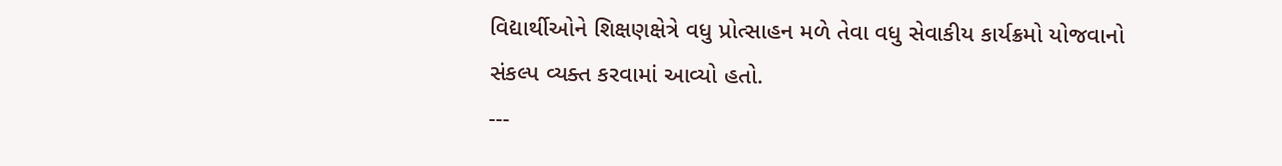વિદ્યાર્થીઓને શિક્ષણક્ષેત્રે વધુ પ્રોત્સાહન મળે તેવા વધુ સેવાકીય કાર્યક્રમો યોજવાનો સંકલ્પ વ્યક્ત કરવામાં આવ્યો હતો.
---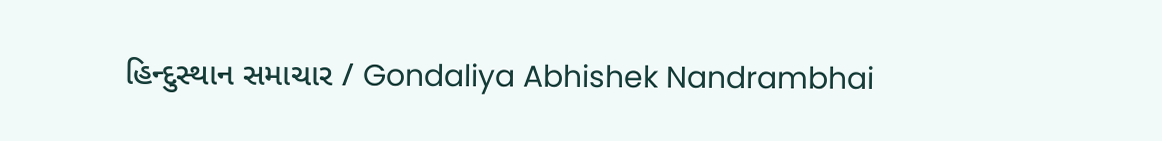હિન્દુસ્થાન સમાચાર / Gondaliya Abhishek Nandrambhai